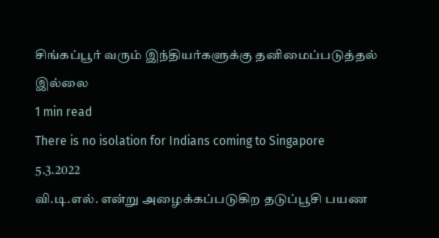சிங்கப்பூர் வரும் இந்தியர்களுக்கு தனிமைப்படுத்தல் இல்லை
1 min read
There is no isolation for Indians coming to Singapore
5.3.2022
வி.டி.எல். என்று அழைக்கப்படுகிற தடுப்பூசி பயண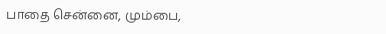பாதை சென்னை, மும்பை,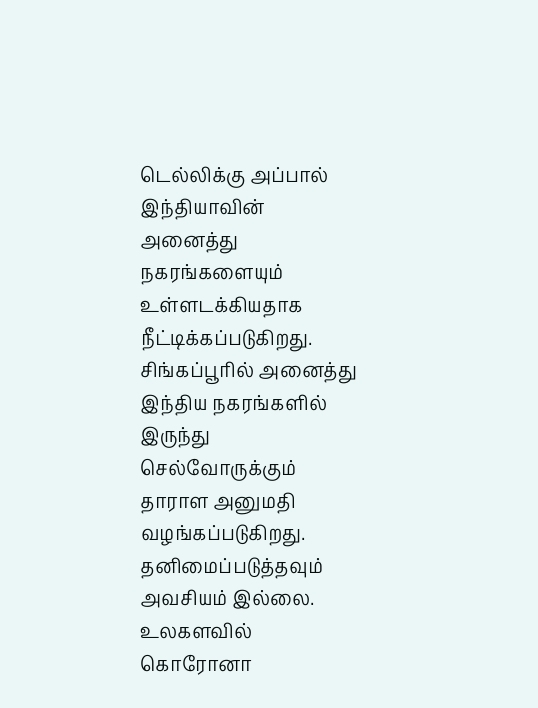டெல்லிக்கு அப்பால் இந்தியாவின் அனைத்து நகரங்களையும் உள்ளடக்கியதாக நீட்டிக்கப்படுகிறது.
சிங்கப்பூரில் அனைத்து இந்திய நகரங்களில் இருந்து செல்வோருக்கும் தாராள அனுமதி வழங்கப்படுகிறது. தனிமைப்படுத்தவும் அவசியம் இல்லை.
உலகளவில் கொரோனா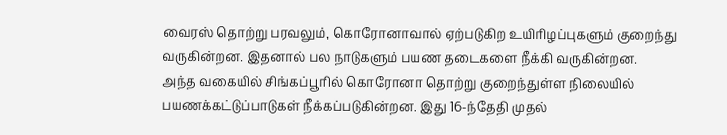வைரஸ் தொற்று பரவலும், கொரோனாவால் ஏற்படுகிற உயிரிழப்புகளும் குறைந்து வருகின்றன. இதனால் பல நாடுகளும் பயண தடைகளை நீக்கி வருகின்றன.
அந்த வகையில் சிங்கப்பூரில் கொரோனா தொற்று குறைந்துள்ள நிலையில் பயணக்கட்டுப்பாடுகள் நீக்கப்படுகின்றன. இது 16-ந்தேதி முதல்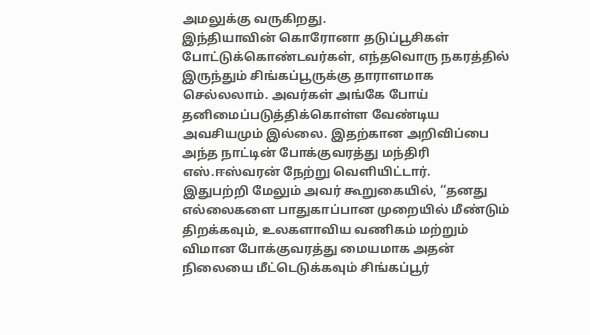அமலுக்கு வருகிறது.
இந்தியாவின் கொரோனா தடுப்பூசிகள் போட்டுக்கொண்டவர்கள், எந்தவொரு நகரத்தில் இருந்தும் சிங்கப்பூருக்கு தாராளமாக செல்லலாம். அவர்கள் அங்கே போய் தனிமைப்படுத்திக்கொள்ள வேண்டிய அவசியமும் இல்லை. இதற்கான அறிவிப்பை அந்த நாட்டின் போக்குவரத்து மந்திரி எஸ்.ஈஸ்வரன் நேற்று வெளியிட்டார்.
இதுபற்றி மேலும் அவர் கூறுகையில், ‘‘தனது எல்லைகளை பாதுகாப்பான முறையில் மீண்டும் திறக்கவும், உலகளாவிய வணிகம் மற்றும் விமான போக்குவரத்து மையமாக அதன் நிலையை மீட்டெடுக்கவும் சிங்கப்பூர்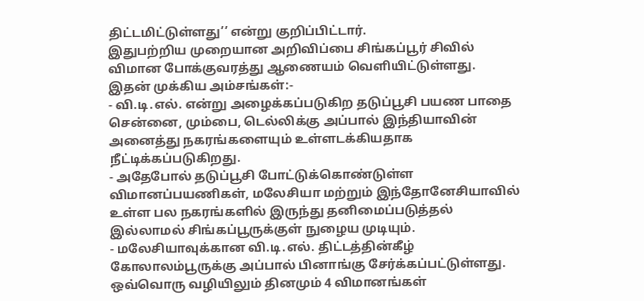திட்டமிட்டுள்ளது’’ என்று குறிப்பிட்டார்.
இதுபற்றிய முறையான அறிவிப்பை சிங்கப்பூர் சிவில் விமான போக்குவரத்து ஆணையம் வெளியிட்டுள்ளது. இதன் முக்கிய அம்சங்கள்:-
- வி.டி.எல். என்று அழைக்கப்படுகிற தடுப்பூசி பயண பாதை சென்னை, மும்பை, டெல்லிக்கு அப்பால் இந்தியாவின் அனைத்து நகரங்களையும் உள்ளடக்கியதாக நீட்டிக்கப்படுகிறது.
- அதேபோல் தடுப்பூசி போட்டுக்கொண்டுள்ள விமானப்பயணிகள், மலேசியா மற்றும் இந்தோனேசியாவில் உள்ள பல நகரங்களில் இருந்து தனிமைப்படுத்தல் இல்லாமல் சிங்கப்பூருக்குள் நுழைய முடியும்.
- மலேசியாவுக்கான வி.டி.எல். திட்டத்தின்கீழ் கோலாலம்பூருக்கு அப்பால் பினாங்கு சேர்க்கப்பட்டுள்ளது. ஒவ்வொரு வழியிலும் தினமும் 4 விமானங்கள்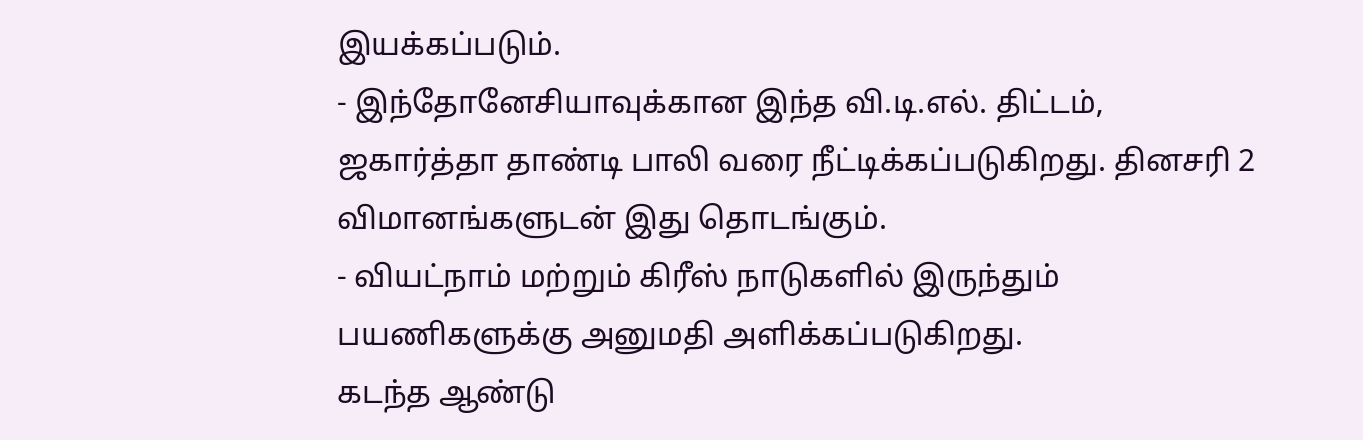இயக்கப்படும்.
- இந்தோனேசியாவுக்கான இந்த வி.டி.எல். திட்டம், ஜகார்த்தா தாண்டி பாலி வரை நீட்டிக்கப்படுகிறது. தினசரி 2 விமானங்களுடன் இது தொடங்கும்.
- வியட்நாம் மற்றும் கிரீஸ் நாடுகளில் இருந்தும் பயணிகளுக்கு அனுமதி அளிக்கப்படுகிறது.
கடந்த ஆண்டு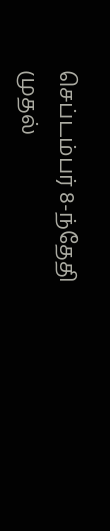செப்டம்பர் 8-ந்தேதி முதல்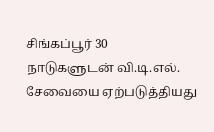சிங்கப்பூர் 30 நாடுகளுடன் வி.டி.எல். சேவையை ஏற்படுத்தியது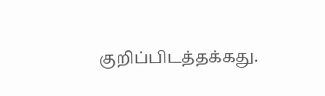குறிப்பிடத்தக்கது.